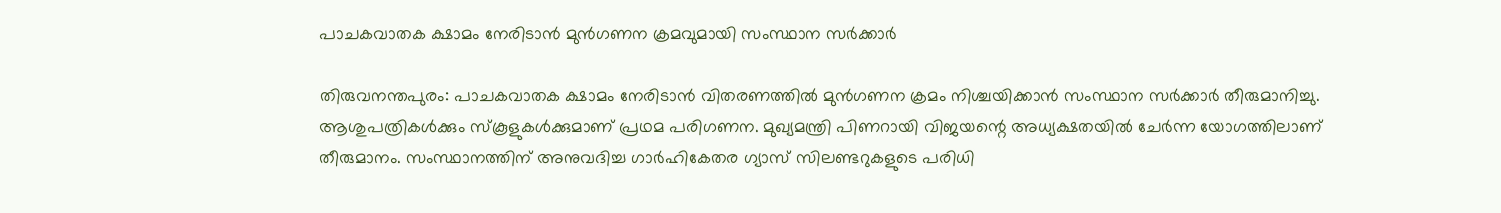പാചകവാതക ക്ഷാമം നേരിടാൻ മുൻഗണന ക്രമവുമായി സംസ്ഥാന സർക്കാർ

തിരുവനന്തപുരം: പാചകവാതക ക്ഷാമം നേരിടാൻ വിതരണത്തിൽ മുൻഗണന ക്രമം നിശ്ചയിക്കാൻ സംസ്ഥാന സർക്കാർ തീരുമാനിച്ചു. ആശുപത്രികൾക്കും സ്‌കൂളുകൾക്കുമാണ് പ്രഥമ പരിഗണന. മുഖ്യമന്ത്രി പിണറായി വിജയന്റെ അധ്യക്ഷതയിൽ ചേർന്ന യോഗത്തിലാണ് തീരുമാനം. സംസ്ഥാനത്തിന് അനുവദിച്ച ഗാര്‍ഹികേതര ഗ്യാസ് സിലണ്ടറുകളുടെ പരിധി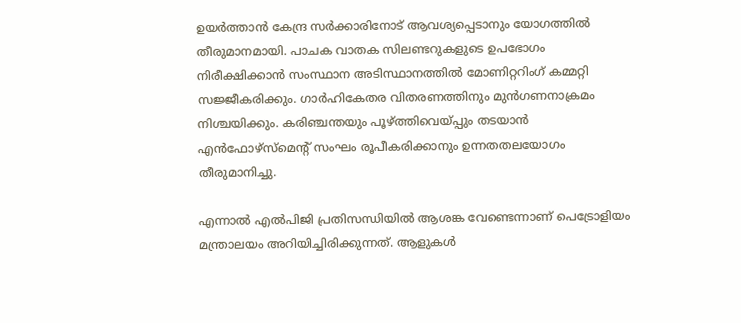ഉയര്‍ത്താന്‍ കേന്ദ്ര സര്‍ക്കാരിനോട് ആവശ്യപ്പെടാനും യോഗത്തില്‍ തീരുമാനമായി. പാചക വാതക സിലണ്ടറുകളുടെ ഉപഭോഗം നിരീക്ഷിക്കാന്‍ സംസ്ഥാന അടിസ്ഥാനത്തില്‍ മോണിറ്ററിംഗ് കമ്മറ്റി സജ്ജീകരിക്കും. ഗാര്‍ഹികേതര വിതരണത്തിനും മുന്‍ഗണനാക്രമം നിശ്ചയിക്കും. കരിഞ്ചന്തയും പൂഴ്ത്തിവെയ്പ്പും തടയാന്‍ എന്‍ഫോഴ്‌സ്‌മെന്റ് സംഘം രൂപീകരിക്കാനും ഉന്നതതലയോഗം തീരുമാനിച്ചു.

എന്നാൽ എൽപിജി പ്രതിസന്ധിയിൽ ആശങ്ക വേണ്ടെന്നാണ് പെട്രോളിയം മന്ത്രാലയം അറിയിച്ചിരിക്കുന്നത്. ആളുകൾ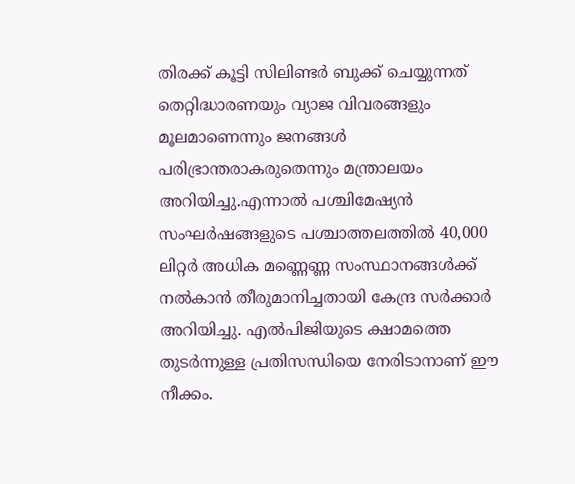തിരക്ക് കൂട്ടി സിലിണ്ടർ ബുക്ക് ചെയ്യുന്നത് തെറ്റിദ്ധാരണയും വ്യാജ വിവരങ്ങളും മൂലമാണെന്നും ജനങ്ങൾ പരിഭ്രാന്തരാകരുതെന്നും മന്ത്രാലയം അറിയിച്ചു.എന്നാൽ പശ്ചിമേഷ്യൻ സംഘർഷങ്ങളുടെ പശ്ചാത്തലത്തിൽ 40,000 ലിറ്റർ അധിക മണ്ണെണ്ണ സംസ്ഥാനങ്ങൾക്ക് നൽകാൻ തീരുമാനിച്ചതായി കേന്ദ്ര സർക്കാർ അറിയിച്ചു. എൽപിജിയുടെ ക്ഷാമത്തെ തുടർന്നുള്ള പ്രതിസന്ധിയെ നേരിടാനാണ് ഈ നീക്കം.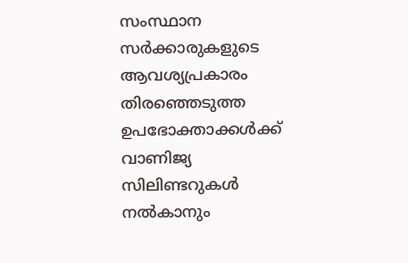സംസ്ഥാന സർക്കാരുകളുടെ ആവശ്യപ്രകാരം തിരഞ്ഞെടുത്ത ഉപഭോക്താക്കൾക്ക് വാണിജ്യ സിലിണ്ടറുകൾ നൽകാനും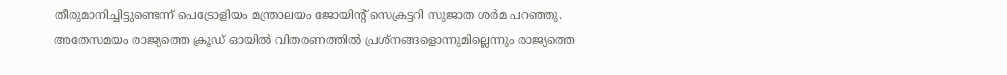തീരുമാനിച്ചിട്ടുണ്ടെന്ന് പെട്രോളിയം മന്ത്രാലയം ജോയിന്റ് സെക്രട്ടറി സുജാത ശർമ പറഞ്ഞു. അതേസമയം രാജ്യത്തെ ക്രൂഡ് ഓയിൽ വിതരണത്തിൽ പ്രശ്‌നങ്ങളൊന്നുമില്ലെന്നും രാജ്യത്തെ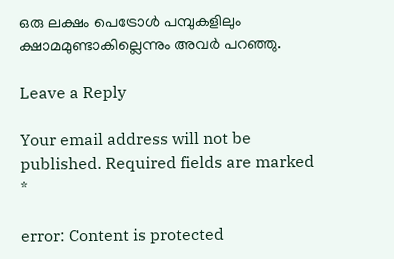ഒരു ലക്ഷം പെട്രോൾ പമ്പുകളിലും ക്ഷാമമുണ്ടാകില്ലെന്നും അവർ പറഞ്ഞു.

Leave a Reply

Your email address will not be published. Required fields are marked *

error: Content is protected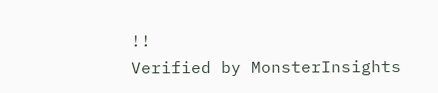!!
Verified by MonsterInsights